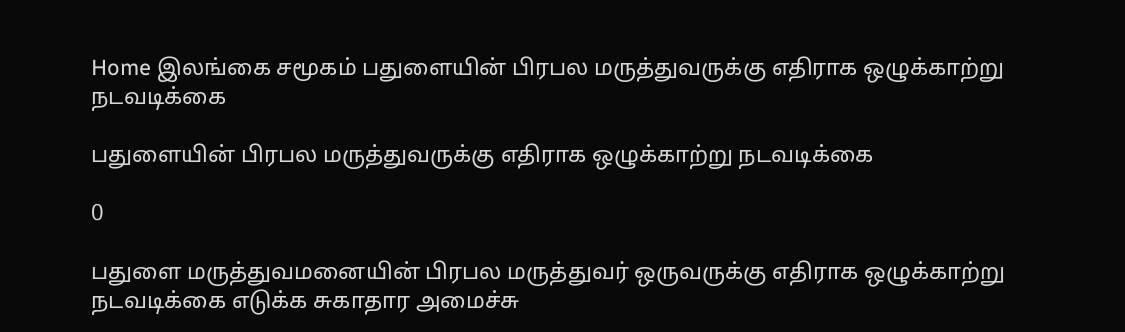Home இலங்கை சமூகம் பதுளையின் பிரபல மருத்துவருக்கு எதிராக ஒழுக்காற்று நடவடிக்கை

பதுளையின் பிரபல மருத்துவருக்கு எதிராக ஒழுக்காற்று நடவடிக்கை

0

பதுளை மருத்துவமனையின் பிரபல மருத்துவர் ஒருவருக்கு எதிராக ஒழுக்காற்று நடவடிக்கை எடுக்க சுகாதார அமைச்சு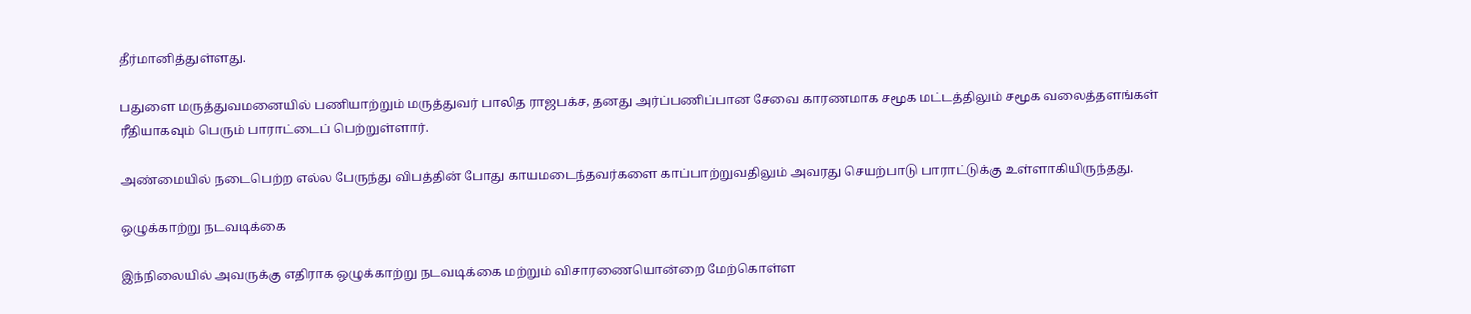தீர்மானித்துள்ளது.

பதுளை மருத்துவமனையில் பணியாற்றும் மருத்துவர் பாலித ராஜபக்ச, தனது அர்ப்பணிப்பான சேவை காரணமாக சமூக மட்டத்திலும் சமூக வலைத்தளங்கள் ரீதியாகவும் பெரும் பாராட்டைப் பெற்றுள்ளார்.

அண்மையில் நடைபெற்ற எல்ல பேருந்து விபத்தின் போது காயமடைந்தவர்களை காப்பாற்றுவதிலும் அவரது செயற்பாடு பாராட்டுக்கு உள்ளாகியிருந்தது.

ஒழுக்காற்று நடவடிக்கை

இந்நிலையில் அவருக்கு எதிராக ஒழுக்காற்று நடவடிக்கை மற்றும் விசாரணையொன்றை மேற்கொள்ள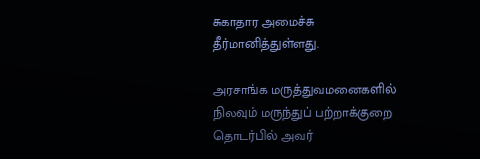சுகாதார அமைச்சு தீர்மானித்துள்ளது.

அரசாங்க மருத்துவமனைகளில் நிலவும் மருந்துப் பற்றாக்குறை தொடர்பில் அவர்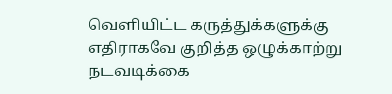வெளியிட்ட கருத்துக்களுக்கு எதிராகவே குறித்த ஒழுக்காற்று நடவடிக்கை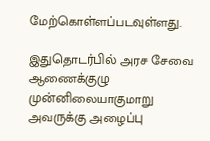மேற்கொள்ளப்படவுள்ளது.

இதுதொடர்பில் அரச சேவை ஆணைக்குழு முன்னிலையாகுமாறு அவருக்கு அழைப்பு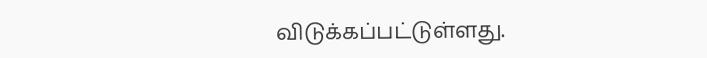விடுக்கப்பட்டுள்ளது.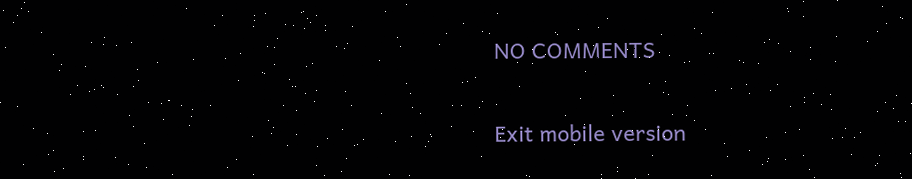NO COMMENTS

Exit mobile version